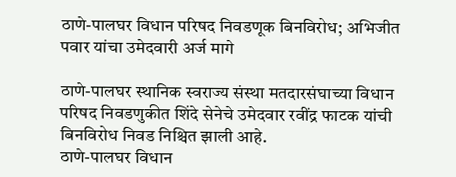ठाणे-पालघर विधान परिषद निवडणूक बिनविरोध; अभिजीत पवार यांचा उमेदवारी अर्ज मागे

ठाणे-पालघर स्थानिक स्वराज्य संस्था मतदारसंघाच्या विधान परिषद निवडणुकीत शिंदे सेनेचे उमेदवार रवींद्र फाटक यांची बिनविरोध निवड निश्चित झाली आहे.
ठाणे-पालघर विधान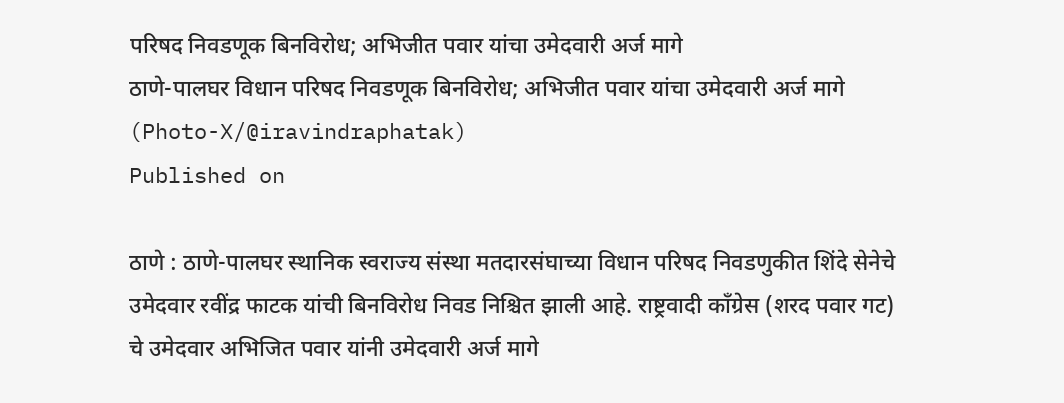परिषद निवडणूक बिनविरोध; अभिजीत पवार यांचा उमेदवारी अर्ज मागे
ठाणे-पालघर विधान परिषद निवडणूक बिनविरोध; अभिजीत पवार यांचा उमेदवारी अर्ज मागे (Photo-X/@iravindraphatak)
Published on

ठाणे : ठाणे-पालघर स्थानिक स्वराज्य संस्था मतदारसंघाच्या विधान परिषद निवडणुकीत शिंदे सेनेचे उमेदवार रवींद्र फाटक यांची बिनविरोध निवड निश्चित झाली आहे. राष्ट्रवादी काँग्रेस (शरद पवार गट) चे उमेदवार अभिजित पवार यांनी उमेदवारी अर्ज मागे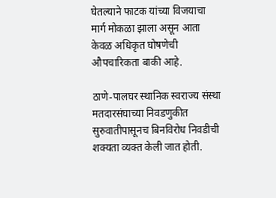घेतल्याने फाटक यांच्या विजयाचा मार्ग मोकळा झाला असून आता केवळ अधिकृत घोषणेची औपचारिकता बाकी आहे.

ठाणे-पालघर स्थानिक स्वराज्य संस्था मतदारसंघाच्या निवडणुकीत सुरुवातीपासूनच बिनविरोध निवडीची शक्यता व्यक्त केली जात होती.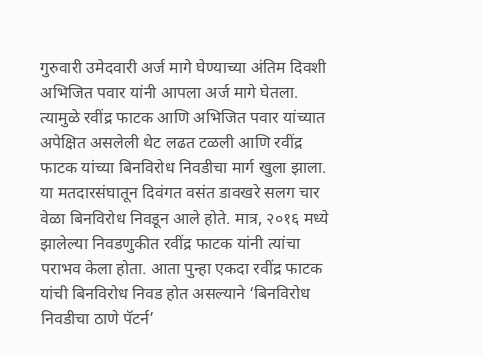गुरुवारी उमेदवारी अर्ज मागे घेण्याच्या अंतिम दिवशी अभिजित पवार यांनी आपला अर्ज मागे घेतला. त्यामुळे रवींद्र फाटक आणि अभिजित पवार यांच्यात अपेक्षित असलेली थेट लढत टळली आणि रवींद्र फाटक यांच्या बिनविरोध निवडीचा मार्ग खुला झाला. या मतदारसंघातून दिवंगत वसंत डावखरे सलग चार वेळा बिनविरोध निवडून आले होते. मात्र, २०१६ मध्ये झालेल्या निवडणुकीत रवींद्र फाटक यांनी त्यांचा पराभव केला होता. आता पुन्हा एकदा रवींद्र फाटक यांची बिनविरोध निवड होत असल्याने ‘बिनविरोध निवडीचा ठाणे पॅटर्न’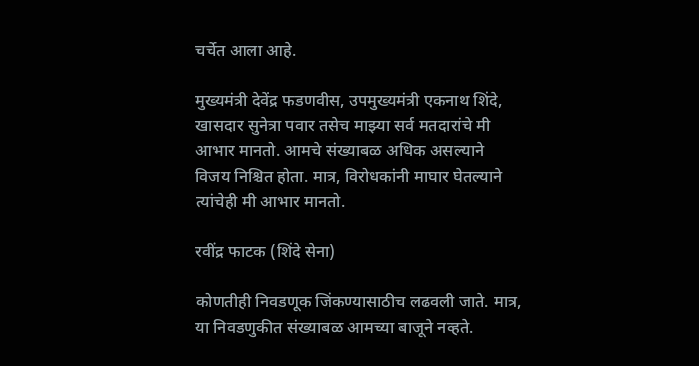चर्चेत आला आहे.

मुख्यमंत्री देवेंद्र फडणवीस, उपमुख्यमंत्री एकनाथ शिंदे, खासदार सुनेत्रा पवार तसेच माझ्या सर्व मतदारांचे मी आभार मानतो. आमचे संख्याबळ अधिक असल्याने विजय निश्चित होता. मात्र, विरोधकांनी माघार घेतल्याने त्यांचेही मी आभार मानतो.

रवींद्र फाटक (शिंदे सेना)

कोणतीही निवडणूक जिंकण्यासाठीच लढवली जाते. मात्र, या निवडणुकीत संख्याबळ आमच्या बाजूने नव्हते.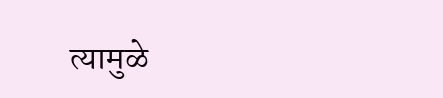त्यामुळे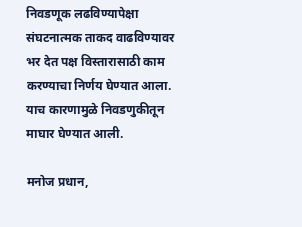निवडणूक लढविण्यापेक्षा संघटनात्मक ताकद वाढविण्यावर भर देत पक्ष विस्तारासाठी काम करण्याचा निर्णय घेण्यात आला. याच कारणामुळे निवडणुकीतून माघार घेण्यात आली.

मनोज प्रधान,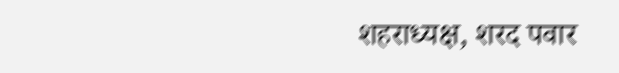शहराध्यक्ष, शरद पवार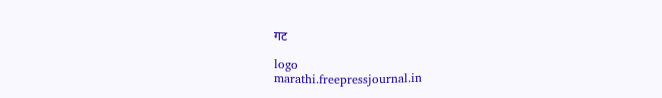गट

logo
marathi.freepressjournal.in